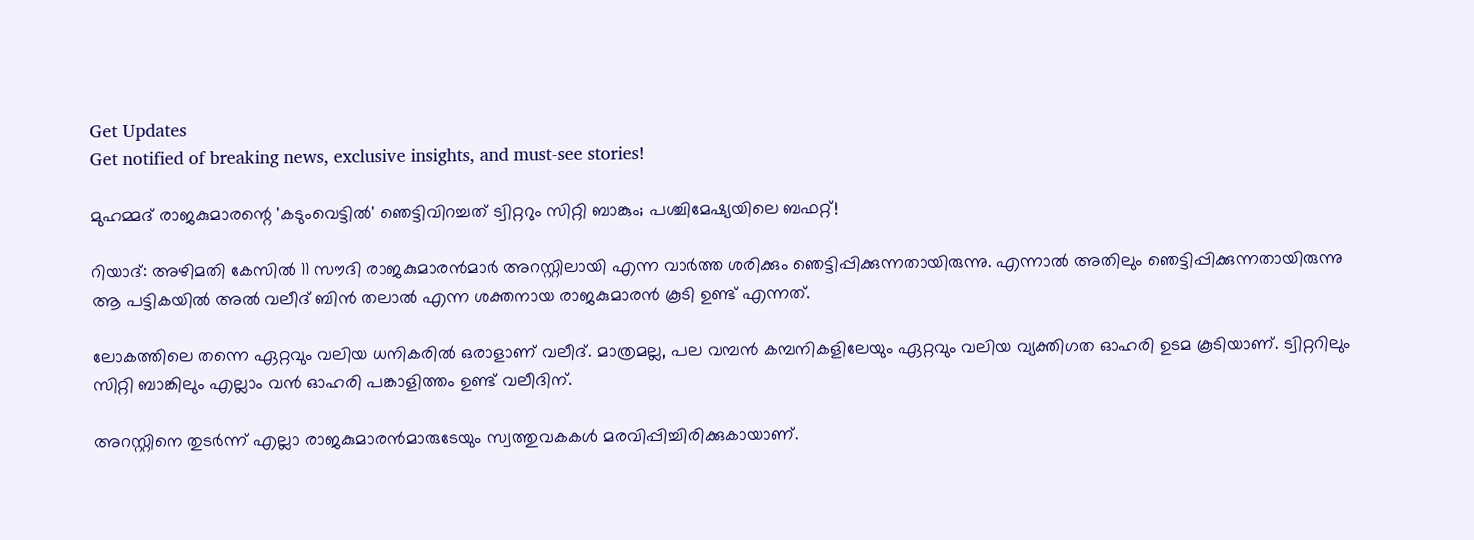Get Updates
Get notified of breaking news, exclusive insights, and must-see stories!

മുഹമ്മദ് രാജകുമാരന്റെ 'കടുംവെട്ടിൽ' ഞെട്ടിവിറച്ചത് ട്വിറ്ററും സിറ്റി ബാങ്കും; പശ്ചിമേഷ്യയിലെ ബഫറ്റ്!

റിയാദ്: അഴിമതി കേസില്‍ 11 സൗദി രാജകുമാരന്‍മാര്‍ അറസ്റ്റിലായി എന്ന വാര്‍ത്ത ശരിക്കും ഞെട്ടിപ്പിക്കുന്നതായിരുന്നു. എന്നാല്‍ അതിലും ഞെട്ടിപ്പിക്കുന്നതായിരുന്നു ആ പട്ടികയില്‍ അല്‍ വലീദ് ബിന്‍ തലാല്‍ എന്ന ശക്തനായ രാജകുമാരന്‍ കൂടി ഉണ്ട് എന്നത്.

ലോകത്തിലെ തന്നെ ഏറ്റവും വലിയ ധനികരില്‍ ഒരാളാണ് വലീദ്. മാത്രമല്ല, പല വമ്പന്‍ കമ്പനികളിലേയും ഏറ്റവും വലിയ വ്യക്തിഗത ഓഹരി ഉടമ കൂടിയാണ്. ട്വിറ്ററിലും സിറ്റി ബാങ്കിലും എല്ലാം വന്‍ ഓഹരി പങ്കാളിത്തം ഉണ്ട് വലീദിന്.

അറസ്റ്റിനെ തുടര്‍ന്ന് എല്ലാ രാജകുമാരന്‍മാരുടേയും സ്വത്തുവകകള്‍ മരവിപ്പിച്ചിരിക്കുകായാണ്.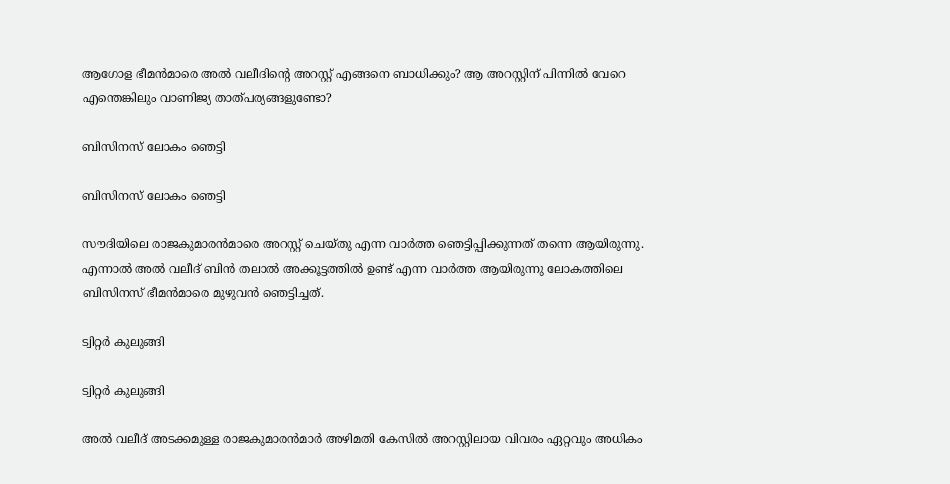ആഗോള ഭീമന്‍മാരെ അല്‍ വലീദിന്റെ അറസ്റ്റ് എങ്ങനെ ബാധിക്കും? ആ അറസ്റ്റിന് പിന്നില്‍ വേറെ എന്തെങ്കിലും വാണിജ്യ താത്പര്യങ്ങളുണ്ടോ?

ബിസിനസ് ലോകം ഞെട്ടി

ബിസിനസ് ലോകം ഞെട്ടി

സൗദിയിലെ രാജകുമാരന്‍മാരെ അറസ്റ്റ് ചെയ്തു എന്ന വാര്‍ത്ത ഞെട്ടിപ്പിക്കുന്നത് തന്നെ ആയിരുന്നു. എന്നാല്‍ അല്‍ വലീദ് ബിന്‍ തലാല്‍ അക്കൂട്ടത്തില്‍ ഉണ്ട് എന്ന വാര്‍ത്ത ആയിരുന്നു ലോകത്തിലെ ബിസിനസ് ഭീമന്‍മാരെ മുഴുവന്‍ ഞെട്ടിച്ചത്.

ട്വിറ്റര്‍ കുലുങ്ങി

ട്വിറ്റര്‍ കുലുങ്ങി

അല്‍ വലീദ് അടക്കമുള്ള രാജകുമാരന്‍മാര്‍ അഴിമതി കേസില്‍ അറസ്റ്റിലായ വിവരം ഏറ്റവും അധികം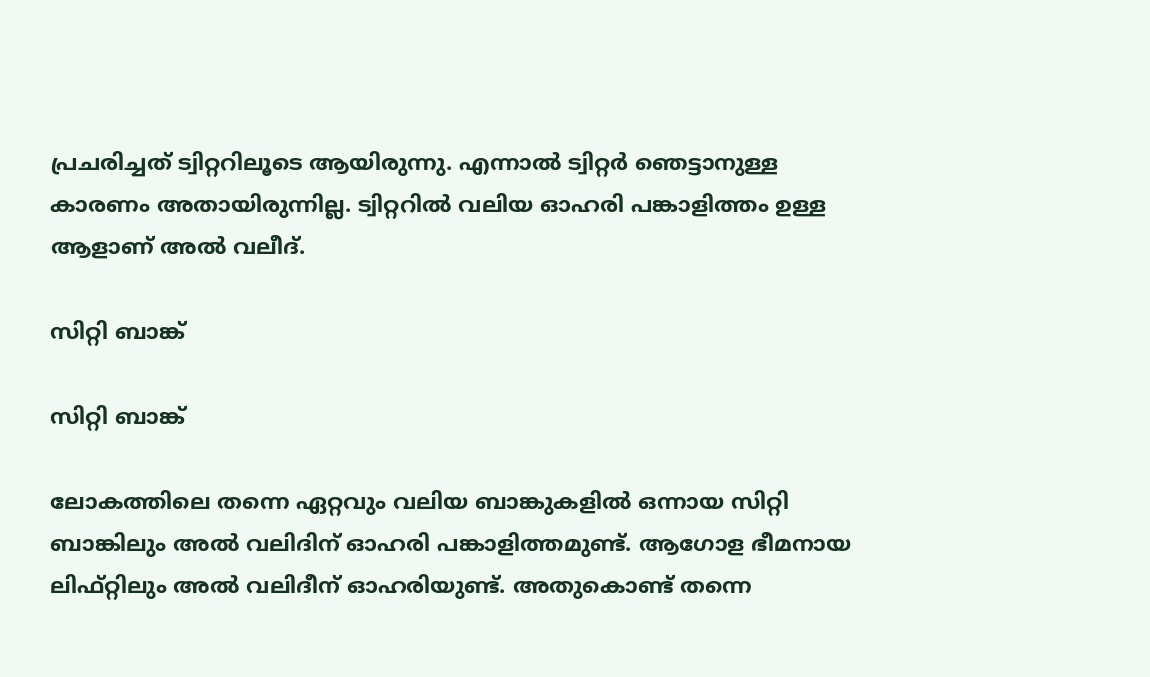പ്രചരിച്ചത് ട്വിറ്ററിലൂടെ ആയിരുന്നു. എന്നാല്‍ ട്വിറ്റര്‍ ഞെട്ടാനുള്ള കാരണം അതായിരുന്നില്ല. ട്വിറ്ററില്‍ വലിയ ഓഹരി പങ്കാളിത്തം ഉള്ള ആളാണ് അല്‍ വലീദ്.

സിറ്റി ബാങ്ക്

സിറ്റി ബാങ്ക്

ലോകത്തിലെ തന്നെ ഏറ്റവും വലിയ ബാങ്കുകളില്‍ ഒന്നായ സിറ്റി ബാങ്കിലും അല്‍ വലിദിന് ഓഹരി പങ്കാളിത്തമുണ്ട്. ആഗോള ഭീമനായ ലിഫ്റ്റിലും അല്‍ വലിദീന് ഓഹരിയുണ്ട്. അതുകൊണ്ട് തന്നെ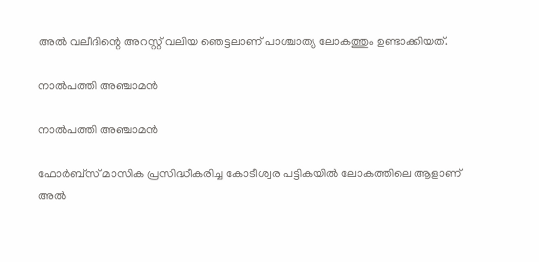അല്‍ വലീദിന്റെ അറസ്റ്റ് വലിയ ഞെട്ടലാണ് പാശ്ചാത്യ ലോകത്തും ഉണ്ടാക്കിയത്.

നാല്‍പത്തി അഞ്ചാമന്‍

നാല്‍പത്തി അഞ്ചാമന്‍

ഫോര്‍ബ്‌സ് മാസിക പ്രസിദ്ധീകരിച്ച കോടീശ്വര പട്ടികയില്‍ ലോകത്തിലെ ആളാണ് അല്‍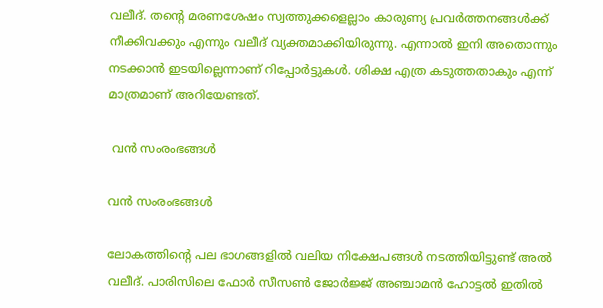വലീദ്. തന്റെ മരണശേഷം സ്വത്തുക്കളെല്ലാം കാരുണ്യ പ്രവര്‍ത്തനങ്ങള്‍ക്ക് നീക്കിവക്കും എന്നും വലീദ് വ്യക്തമാക്കിയിരുന്നു. എന്നാല്‍ ഇനി അതൊന്നും നടക്കാന്‍ ഇടയില്ലെന്നാണ് റിപ്പോര്‍ട്ടുകള്‍. ശിക്ഷ എത്ര കടുത്തതാകും എന്ന് മാത്രമാണ് അറിയേണ്ടത്.

 വന്‍ സംരംഭങ്ങള്‍

വന്‍ സംരംഭങ്ങള്‍

ലോകത്തിന്റെ പല ഭാഗങ്ങളില്‍ വലിയ നിക്ഷേപങ്ങള്‍ നടത്തിയിട്ടുണ്ട് അല്‍ വലീദ്. പാരിസിലെ ഫോര്‍ സീസണ്‍ ജോര്‍ജ്ജ് അഞ്ചാമന്‍ ഹോട്ടല്‍ ഇതില്‍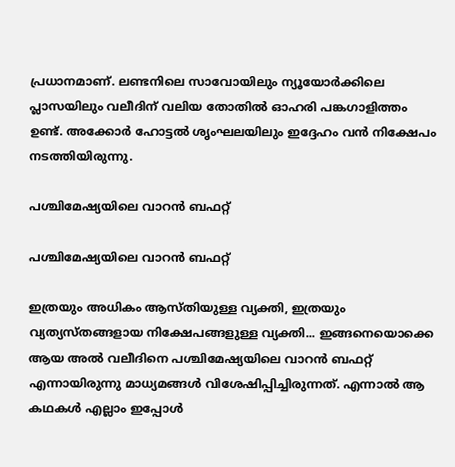പ്രധാനമാണ്. ലണ്ടനിലെ സാവോയിലും ന്യൂയോര്‍ക്കിലെ പ്ലാസയിലും വലീദിന് വലിയ തോതില്‍ ഓഹരി പങ്കഗാളിത്തം ഉണ്ട്. അക്കോര്‍ ഹോട്ടല്‍ ശൃംഘലയിലും ഇദ്ദേഹം വന്‍ നിക്ഷേപം നടത്തിയിരുന്നു.

പശ്ചിമേഷ്യയിലെ വാറന്‍ ബഫറ്റ്

പശ്ചിമേഷ്യയിലെ വാറന്‍ ബഫറ്റ്

ഇത്രയും അധികം ആസ്തിയുള്ള വ്യക്തി, ഇത്രയും വ്യത്യസ്തങ്ങളായ നിക്ഷേപങ്ങളുള്ള വ്യക്തി... ഇങ്ങനെയൊക്കെ ആയ അല്‍ വലീദിനെ പശ്ചിമേഷ്യയിലെ വാറന്‍ ബഫറ്റ് എന്നായിരുന്നു മാധ്യമങ്ങള്‍ വിശേഷിപ്പിച്ചിരുന്നത്. എന്നാല്‍ ആ കഥകള്‍ എല്ലാം ഇപ്പോള്‍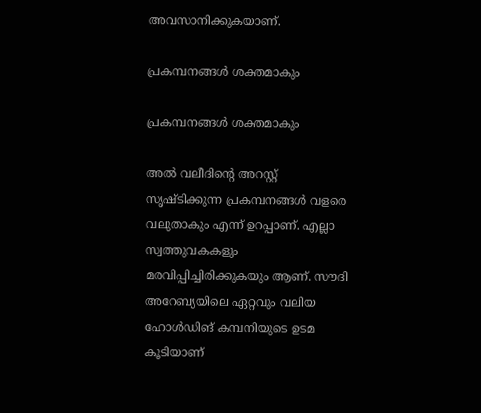അവസാനിക്കുകയാണ്.

പ്രകമ്പനങ്ങള്‍ ശക്തമാകും

പ്രകമ്പനങ്ങള്‍ ശക്തമാകും

അല്‍ വലീദിന്റെ അറസ്റ്റ് സൃഷ്ടിക്കുന്ന പ്രകമ്പനങ്ങള്‍ വളരെ വലുതാകും എന്ന് ഉറപ്പാണ്. എല്ലാ സ്വത്തുവകകളും മരവിപ്പിച്ചിരിക്കുകയും ആണ്. സൗദി അറേബ്യയിലെ ഏറ്റവും വലിയ ഹോള്‍ഡിങ് കമ്പനിയുടെ ഉടമ കൂടിയാണ്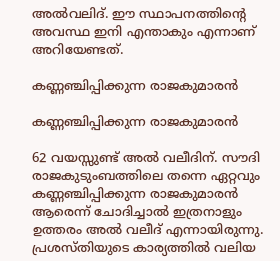അല്‍വലിദ്. ഈ സ്ഥാപനത്തിന്റെ അവസ്ഥ ഇനി എന്താകും എന്നാണ് അറിയേണ്ടത്.

കണ്ണഞ്ചിപ്പിക്കുന്ന രാജകുമാരന്‍

കണ്ണഞ്ചിപ്പിക്കുന്ന രാജകുമാരന്‍

62 വയസ്സുണ്ട് അല്‍ വലീദിന്. സൗദി രാജകുടുംബത്തിലെ തന്നെ ഏറ്റവും കണ്ണഞ്ചിപ്പിക്കുന്ന രാജകുമാരന്‍ ആരെന്ന് ചോദിച്ചാല്‍ ഇത്രനാളും ഉത്തരം അല്‍ വലീദ് എന്നായിരുന്നു. പ്രശസ്തിയുടെ കാര്യത്തില്‍ വലിയ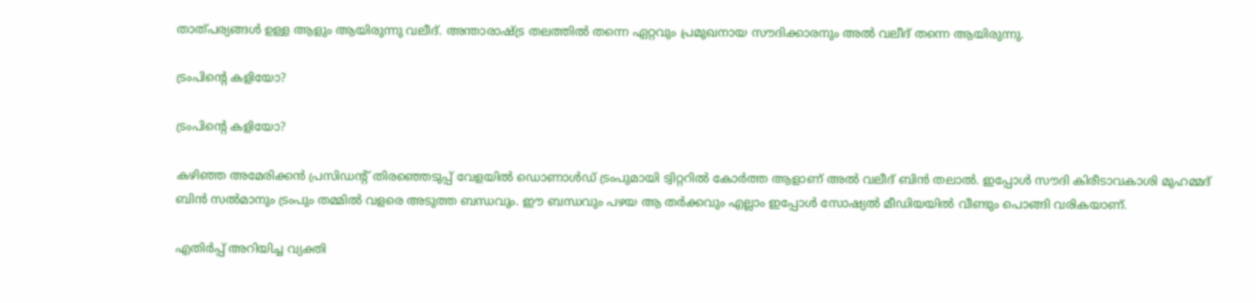താത്പര്യങ്ങള്‍ ഉള്ള ആളും ആയിരുന്നു വലീദ്. അന്താരാഷ്ട്ര തലത്തില്‍ തന്നെ ഏറ്റവും പ്രമുഖനായ സൗദിക്കാരനും അല്‍ വലീദ് തന്നെ ആയിരുന്നു.

ട്രംപിന്റെ കളിയോ?

ട്രംപിന്റെ കളിയോ?

കഴിഞ്ഞ അമേരിക്കന്‍ പ്രസിഡന്റ് തിരഞ്ഞെടുപ്പ് വേളയില്‍ ഡൊണാള്‍ഡ് ട്രംപുമായി ട്വിറ്ററില്‍ കോര്‍ത്ത ആളാണ് അല്‍ വലീദ് ബിന്‍ തലാല്‍. ഇപ്പോള്‍ സൗദി കിരീടാവകാശി മുഹമ്മദ് ബിന്‍ സല്‍മാനും ട്രംപും തമ്മില്‍ വളരെ അടുത്ത ബന്ധവും. ഈ ബന്ധവും പഴയ ആ തര്‍ക്കവും എല്ലാം ഇപ്പോള്‍ സോഷ്യല്‍ മീഡിയയില്‍ വീണ്ടും പൊങ്ങി വരികയാണ്.

എതിര്‍പ്പ് അറിയിച്ച വ്യക്തി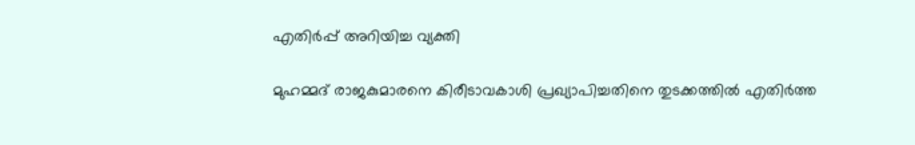എതിര്‍പ്പ് അറിയിച്ച വ്യക്തി

മുഹമ്മദ് രാജകുമാരനെ കിരീടാവകാശി പ്രഖ്യാപിച്ചതിനെ തുടക്കത്തില്‍ എതിര്‍ത്ത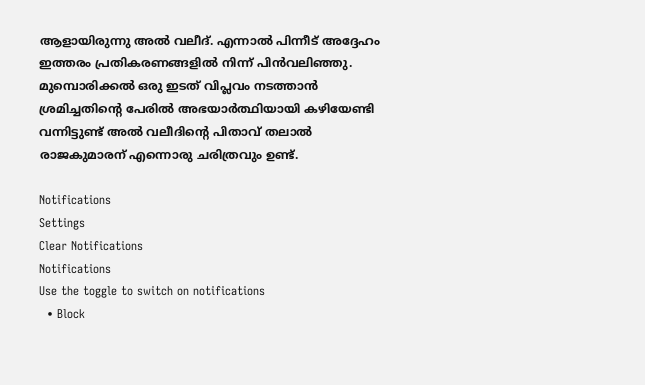ആളായിരുന്നു അല്‍ വലീദ്. എന്നാല്‍ പിന്നീട് അദ്ദേഹം ഇത്തരം പ്രതികരണങ്ങളില്‍ നിന്ന് പിന്‍വലിഞ്ഞു. മുമ്പൊരിക്കല്‍ ഒരു ഇടത് വിപ്ലവം നടത്താന്‍ ശ്രമിച്ചതിന്റെ പേരില്‍ അഭയാര്‍ത്ഥിയായി കഴിയേണ്ടി വന്നിട്ടുണ്ട് അല്‍ വലീദിന്റെ പിതാവ് തലാല്‍ രാജകുമാരന് എന്നൊരു ചരിത്രവും ഉണ്ട്.

Notifications
Settings
Clear Notifications
Notifications
Use the toggle to switch on notifications
  • Block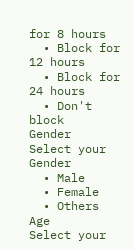for 8 hours
  • Block for 12 hours
  • Block for 24 hours
  • Don't block
Gender
Select your Gender
  • Male
  • Female
  • Others
Age
Select your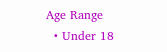Age Range
  • Under 18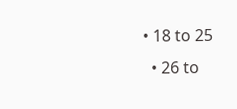• 18 to 25
  • 26 to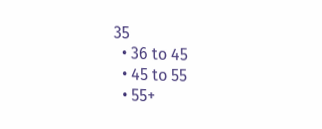35
  • 36 to 45
  • 45 to 55
  • 55+